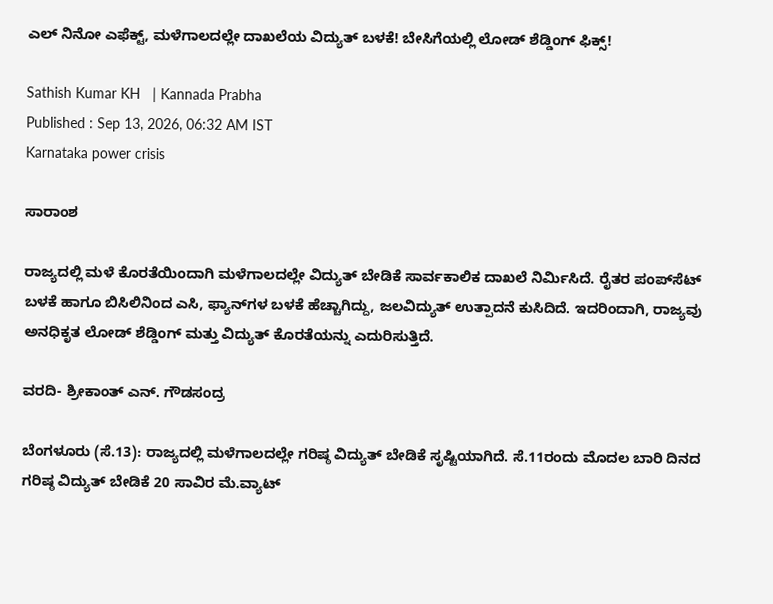ಎಲ್‌ ನಿನೋ ಎಫೆಕ್ಟ್, ಮಳೆಗಾಲದಲ್ಲೇ ದಾಖಲೆಯ ವಿದ್ಯುತ್ ಬಳಕೆ! ಬೇಸಿಗೆಯಲ್ಲಿ ಲೋಡ್ ಶೆಡ್ಡಿಂಗ್ ಫಿಕ್ಸ್!

Sathish Kumar KH   | Kannada Prabha
Published : Sep 13, 2026, 06:32 AM IST
Karnataka power crisis

ಸಾರಾಂಶ

ರಾಜ್ಯದಲ್ಲಿ ಮಳೆ ಕೊರತೆಯಿಂದಾಗಿ ಮಳೆಗಾಲದಲ್ಲೇ ವಿದ್ಯುತ್ ಬೇಡಿಕೆ ಸಾರ್ವಕಾಲಿಕ ದಾಖಲೆ ನಿರ್ಮಿಸಿದೆ. ರೈತರ ಪಂಪ್‌ಸೆಟ್‌ ಬಳಕೆ ಹಾಗೂ ಬಿಸಿಲಿನಿಂದ ಎಸಿ, ಫ್ಯಾನ್‌ಗಳ ಬಳಕೆ ಹೆಚ್ಚಾಗಿದ್ದು, ಜಲವಿದ್ಯುತ್ ಉತ್ಪಾದನೆ ಕುಸಿದಿದೆ. ಇದರಿಂದಾಗಿ, ರಾಜ್ಯವು ಅನಧಿಕೃತ ಲೋಡ್ ಶೆಡ್ಡಿಂಗ್‌ ಮತ್ತು ವಿದ್ಯುತ್ ಕೊರತೆಯನ್ನು ಎದುರಿಸುತ್ತಿದೆ.

ವರದಿ- ಶ್ರೀಕಾಂತ್ ಎನ್. ಗೌಡಸಂದ್ರ

ಬೆಂಗಳೂರು (ಸೆ.13): ರಾಜ್ಯದಲ್ಲಿ ಮಳೆಗಾಲದಲ್ಲೇ ಗರಿಷ್ಠ ವಿದ್ಯುತ್‌ ಬೇಡಿಕೆ ಸೃಷ್ಟಿಯಾಗಿದೆ. ಸೆ.11ರಂದು ಮೊದಲ ಬಾರಿ ದಿನದ ಗರಿಷ್ಠ ವಿದ್ಯುತ್‌ ಬೇಡಿಕೆ 20 ಸಾವಿರ ಮೆ.ವ್ಯಾಟ್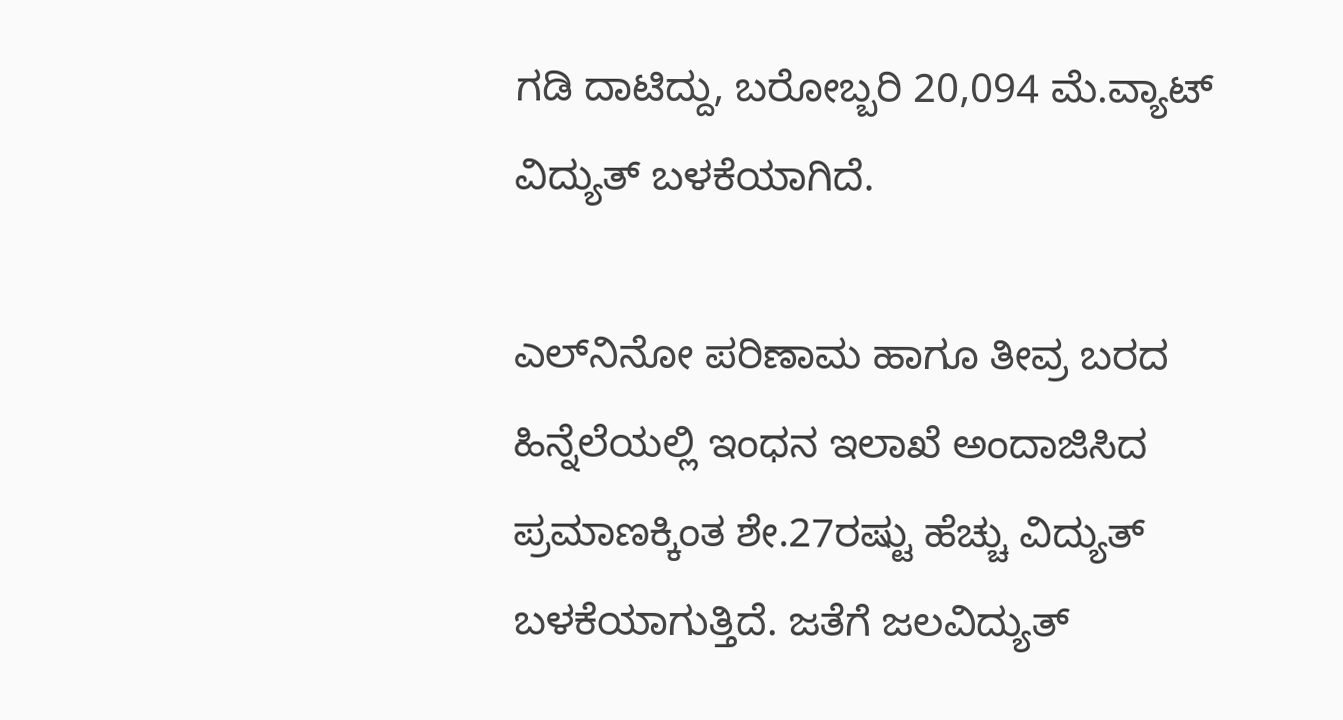ಗಡಿ ದಾಟಿದ್ದು, ಬರೋಬ್ಬರಿ 20,094 ಮೆ.ವ್ಯಾಟ್‌ ವಿದ್ಯುತ್ ಬಳಕೆಯಾಗಿದೆ.

ಎಲ್‌ನಿನೋ ಪರಿಣಾಮ ಹಾಗೂ ತೀವ್ರ ಬರದ ಹಿನ್ನೆಲೆಯಲ್ಲಿ ಇಂಧನ ಇಲಾಖೆ ಅಂದಾಜಿಸಿದ ಪ್ರಮಾಣಕ್ಕಿಂತ ಶೇ.27ರಷ್ಟು ಹೆಚ್ಚು ವಿದ್ಯುತ್ ಬಳಕೆಯಾಗುತ್ತಿದೆ. ಜತೆಗೆ ಜಲವಿದ್ಯುತ್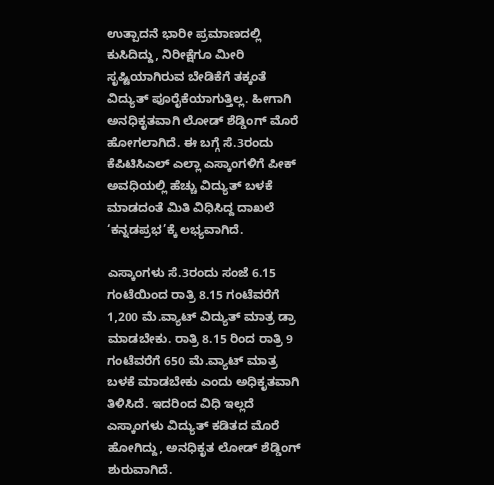ಉತ್ಪಾದನೆ ಭಾರೀ ಪ್ರಮಾಣದಲ್ಲಿ ಕುಸಿದಿದ್ದು, ನಿರೀಕ್ಷೆಗೂ ಮೀರಿ ಸೃಷ್ಟಿಯಾಗಿರುವ ಬೇಡಿಕೆಗೆ ತಕ್ಕಂತೆ ವಿದ್ಯುತ್ ಪೂರೈಕೆಯಾಗುತ್ತಿಲ್ಲ. ಹೀಗಾಗಿ ಅನಧಿಕೃತವಾಗಿ ಲೋಡ್‌ ಶೆಡ್ಡಿಂಗ್‌ ಮೊರೆ ಹೋಗಲಾಗಿದೆ. ಈ ಬಗ್ಗೆ ಸೆ.3ರಂದು ಕೆಪಿಟಿಸಿಎಲ್‌ ಎಲ್ಲಾ ಎಸ್ಕಾಂಗಳಿಗೆ ಪೀಕ್‌ ಅವಧಿಯಲ್ಲಿ ಹೆಚ್ಚು ವಿದ್ಯುತ್‌ ಬಳಕೆ ಮಾಡದಂತೆ ಮಿತಿ ವಿಧಿಸಿದ್ದ ದಾಖಲೆ ‘ಕನ್ನಡಪ್ರಭ’ಕ್ಕೆ ಲಭ್ಯವಾಗಿದೆ.

ಎಸ್ಕಾಂಗಳು ಸೆ.3ರಂದು ಸಂಜೆ 6.15 ಗಂಟೆಯಿಂದ ರಾತ್ರಿ 8.15 ಗಂಟೆವರೆಗೆ 1,200 ಮೆ.ವ್ಯಾಟ್‌ ವಿದ್ಯುತ್‌ ಮಾತ್ರ ಡ್ರಾ ಮಾಡಬೇಕು. ರಾತ್ರಿ 8.15 ರಿಂದ ರಾತ್ರಿ 9 ಗಂಟೆವರೆಗೆ 650 ಮೆ.ವ್ಯಾಟ್‌ ಮಾತ್ರ ಬಳಕೆ ಮಾಡಬೇಕು ಎಂದು ಅಧಿಕೃತವಾಗಿ ತಿಳಿಸಿದೆ. ಇದರಿಂದ ವಿಧಿ ಇಲ್ಲದೆ ಎಸ್ಕಾಂಗಳು ವಿದ್ಯುತ್ ಕಡಿತದ ಮೊರೆ ಹೋಗಿದ್ದು, ಅನಧಿಕೃತ ಲೋಡ್‌ ಶೆಡ್ಡಿಂಗ್‌ ಶುರುವಾಗಿದೆ.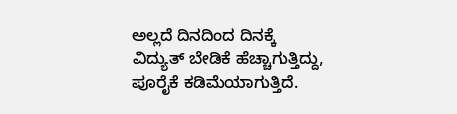ಅಲ್ಲದೆ ದಿನದಿಂದ ದಿನಕ್ಕೆ ವಿದ್ಯುತ್‌ ಬೇಡಿಕೆ ಹೆಚ್ಚಾಗುತ್ತಿದ್ದು, ಪೂರೈಕೆ ಕಡಿಮೆಯಾಗುತ್ತಿದೆ.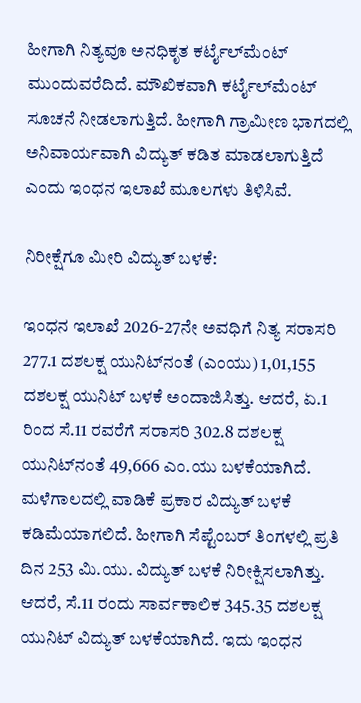ಹೀಗಾಗಿ ನಿತ್ಯವೂ ಅನಧಿಕೃತ ಕರ್ಟೈಲ್‌ಮೆಂಟ್ ಮುಂದುವರೆದಿದೆ. ಮೌಖಿಕವಾಗಿ ಕರ್ಟೈಲ್‌ಮೆಂಟ್‌ ಸೂಚನೆ ನೀಡಲಾಗುತ್ತಿದೆ. ಹೀಗಾಗಿ ಗ್ರಾಮೀಣ ಭಾಗದಲ್ಲಿ ಅನಿವಾರ್ಯವಾಗಿ ವಿದ್ಯುತ್ ಕಡಿತ ಮಾಡಲಾಗುತ್ತಿದೆ ಎಂದು ಇಂಧನ ಇಲಾಖೆ ಮೂಲಗಳು ತಿಳಿಸಿವೆ.

ನಿರೀಕ್ಷೆಗೂ ಮೀರಿ ವಿದ್ಯುತ್‌ ಬಳಕೆ:

ಇಂಧನ ಇಲಾಖೆ 2026-27ನೇ ಅವಧಿಗೆ ನಿತ್ಯ ಸರಾಸರಿ 277.1 ದಶಲಕ್ಷ ಯುನಿಟ್‌ನಂತೆ (ಎಂಯು) 1,01,155 ದಶಲಕ್ಷ ಯುನಿಟ್‌ ಬಳಕೆ ಅಂದಾಜಿಸಿತ್ತು. ಆದರೆ, ಏ.1 ರಿಂದ ಸೆ.11 ರವರೆಗೆ ಸರಾಸರಿ 302.8 ದಶಲಕ್ಷ ಯುನಿಟ್‌ನಂತೆ 49,666 ಎಂ.ಯು ಬಳಕೆಯಾಗಿದೆ. ಮಳೆಗಾಲದಲ್ಲಿ ವಾಡಿಕೆ ಪ್ರಕಾರ ವಿದ್ಯುತ್‌ ಬಳಕೆ ಕಡಿಮೆಯಾಗಲಿದೆ. ಹೀಗಾಗಿ ಸೆಪ್ಟೆಂಬರ್‌ ತಿಂಗಳಲ್ಲಿ ಪ್ರತಿ ದಿನ 253 ಮಿ.ಯು. ವಿದ್ಯುತ್‌ ಬಳಕೆ ನಿರೀಕ್ಷಿಸಲಾಗಿತ್ತು. ಆದರೆ, ಸೆ.11 ರಂದು ಸಾರ್ವಕಾಲಿಕ 345.35 ದಶಲಕ್ಷ ಯುನಿಟ್‌ ವಿದ್ಯುತ್ ಬಳಕೆಯಾಗಿದೆ. ಇದು ಇಂಧನ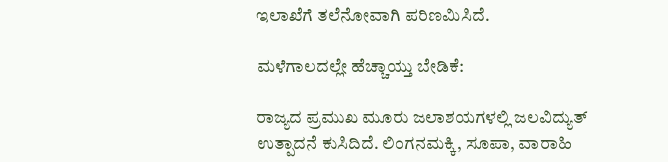ಇಲಾಖೆಗೆ ತಲೆನೋವಾಗಿ ಪರಿಣಮಿಸಿದೆ.

ಮಳೆಗಾಲದಲ್ಲೇ ಹೆಚ್ಚಾಯ್ತು ಬೇಡಿಕೆ:

ರಾಜ್ಯದ ಪ್ರಮುಖ ಮೂರು ಜಲಾಶಯಗಳಲ್ಲಿ ಜಲವಿದ್ಯುತ್ ಉತ್ಪಾದನೆ ಕುಸಿದಿದೆ. ಲಿಂಗನಮಕ್ಕಿ, ಸೂಪಾ, ವಾರಾಹಿ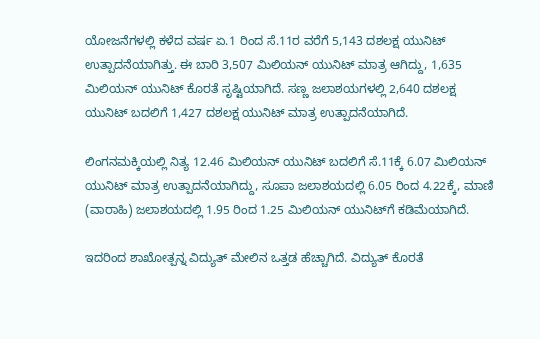ಯೋಜನೆಗಳಲ್ಲಿ ಕಳೆದ ವರ್ಷ ಏ.1 ರಿಂದ ಸೆ.11ರ ವರೆಗೆ 5,143 ದಶಲಕ್ಷ ಯುನಿಟ್‌ ಉತ್ಪಾದನೆಯಾಗಿತ್ತು. ಈ ಬಾರಿ 3,507 ಮಿಲಿಯನ್‌ ಯುನಿಟ್‌ ಮಾತ್ರ ಆಗಿದ್ದು, 1,635 ಮಿಲಿಯನ್‌ ಯುನಿಟ್‌ ಕೊರತೆ ಸೃಷ್ಟಿಯಾಗಿದೆ. ಸಣ್ಣ ಜಲಾಶಯಗಳಲ್ಲಿ 2,640 ದಶಲಕ್ಷ ಯುನಿಟ್‌ ಬದಲಿಗೆ 1,427 ದಶಲಕ್ಷ ಯುನಿಟ್‌ ಮಾತ್ರ ಉತ್ಪಾದನೆಯಾಗಿದೆ.

ಲಿಂಗನಮಕ್ಕಿಯಲ್ಲಿ ನಿತ್ಯ 12.46 ಮಿಲಿಯನ್‌ ಯುನಿಟ್‌ ಬದಲಿಗೆ ಸೆ.11ಕ್ಕೆ 6.07 ಮಿಲಿಯನ್‌ ಯುನಿಟ್‌ ಮಾತ್ರ ಉತ್ಪಾದನೆಯಾಗಿದ್ದು, ಸೂಪಾ ಜಲಾಶಯದಲ್ಲಿ 6.05 ರಿಂದ 4.22ಕ್ಕೆ, ಮಾಣಿ (ವಾರಾಹಿ) ಜಲಾಶಯದಲ್ಲಿ 1.95 ರಿಂದ 1.25 ಮಿಲಿಯನ್ ಯುನಿಟ್‌ಗೆ ಕಡಿಮೆಯಾಗಿದೆ.

ಇದರಿಂದ ಶಾಖೋತ್ಪನ್ನ ವಿದ್ಯುತ್ ಮೇಲಿನ ಒತ್ತಡ ಹೆಚ್ಚಾಗಿದೆ. ವಿದ್ಯುತ್‌ ಕೊರತೆ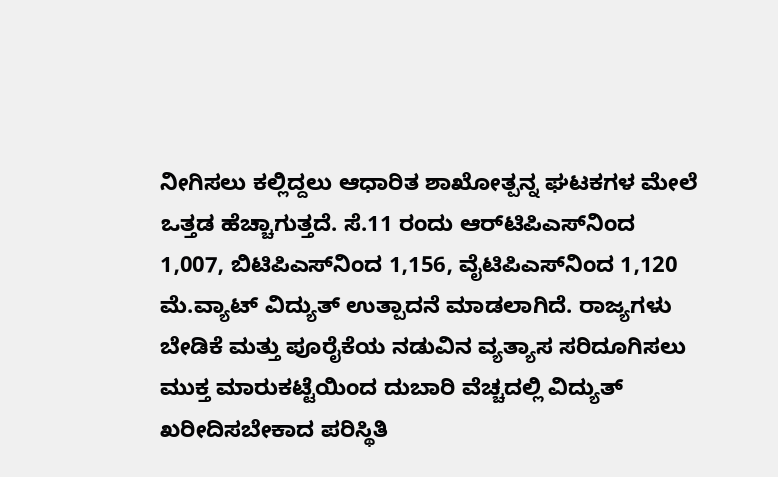ನೀಗಿಸಲು ಕಲ್ಲಿದ್ದಲು ಆಧಾರಿತ ಶಾಖೋತ್ಪನ್ನ ಘಟಕಗಳ ಮೇಲೆ ಒತ್ತಡ ಹೆಚ್ಚಾಗುತ್ತದೆ. ಸೆ.11 ರಂದು ಆರ್‌ಟಿಪಿಎಸ್‌ನಿಂದ 1,007, ಬಿಟಿಪಿಎಸ್‌ನಿಂದ 1,156, ವೈಟಿಪಿಎಸ್‌ನಿಂದ 1,120 ಮೆ.ವ್ಯಾಟ್‌ ವಿದ್ಯುತ್‌ ಉತ್ಪಾದನೆ ಮಾಡಲಾಗಿದೆ. ರಾಜ್ಯಗಳು ಬೇಡಿಕೆ ಮತ್ತು ಪೂರೈಕೆಯ ನಡುವಿನ ವ್ಯತ್ಯಾಸ ಸರಿದೂಗಿಸಲು ಮುಕ್ತ ಮಾರುಕಟ್ಟೆಯಿಂದ ದುಬಾರಿ ವೆಚ್ಚದಲ್ಲಿ ವಿದ್ಯುತ್ ಖರೀದಿಸಬೇಕಾದ ಪರಿಸ್ಥಿತಿ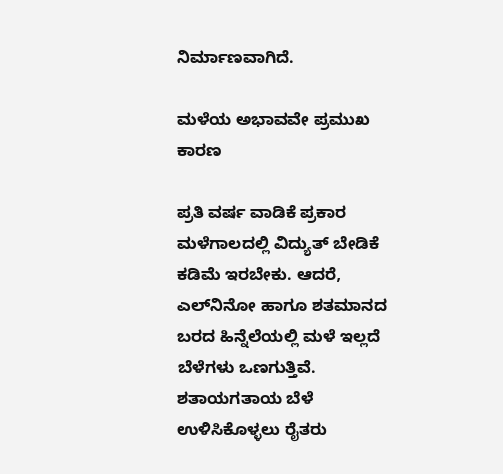ನಿರ್ಮಾಣವಾಗಿದೆ.

ಮಳೆಯ ಅಭಾವವೇ ಪ್ರಮುಖ ಕಾರಣ

ಪ್ರತಿ ವರ್ಷ ವಾಡಿಕೆ ಪ್ರಕಾರ ಮಳೆಗಾಲದಲ್ಲಿ ವಿದ್ಯುತ್‌ ಬೇಡಿಕೆ ಕಡಿಮೆ ಇರಬೇಕು. ಆದರೆ, ಎಲ್‌ನಿನೋ ಹಾಗೂ ಶತಮಾನದ ಬರದ ಹಿನ್ನೆಲೆಯಲ್ಲಿ ಮಳೆ ಇಲ್ಲದೆ ಬೆಳೆಗಳು ಒಣಗುತ್ತಿವೆ. ಶತಾಯಗತಾಯ ಬೆಳೆ ಉಳಿಸಿಕೊಳ್ಳಲು ರೈತರು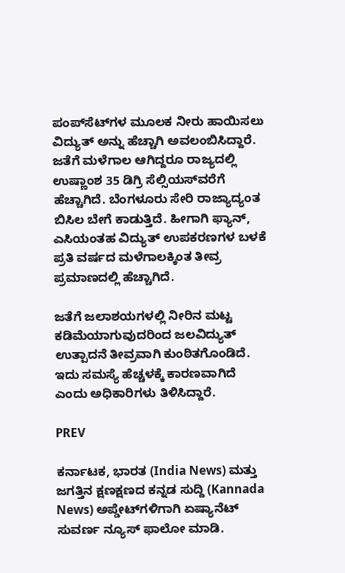ಪಂಪ್‌ಸೆಟ್‌ಗಳ ಮೂಲಕ ನೀರು ಹಾಯಿಸಲು ವಿದ್ಯುತ್ ಅನ್ನು ಹೆಚ್ಚಾಗಿ ಅವಲಂಬಿಸಿದ್ದಾರೆ. ಜತೆಗೆ ಮಳೆಗಾಲ ಆಗಿದ್ದರೂ ರಾಜ್ಯದಲ್ಲಿ ಉಷ್ಣಾಂಶ 35 ಡಿಗ್ರಿ ಸೆಲ್ಸಿಯಸ್‌ವರೆಗೆ ಹೆಚ್ಚಾಗಿದೆ. ಬೆಂಗಳೂರು ಸೇರಿ ರಾಜ್ಯಾದ್ಯಂತ ಬಿಸಿಲ ಬೇಗೆ ಕಾಡುತ್ತಿದೆ. ಹೀಗಾಗಿ ಫ್ಯಾನ್‌, ಎಸಿಯಂತಹ ವಿದ್ಯುತ್‌ ಉಪಕರಣಗಳ ಬಳಕೆ ಪ್ರತಿ ವರ್ಷದ ಮಳೆಗಾಲಕ್ಕಿಂತ ತೀವ್ರ ಪ್ರಮಾಣದಲ್ಲಿ ಹೆಚ್ಚಾಗಿದೆ.

ಜತೆಗೆ ಜಲಾಶಯಗಳಲ್ಲಿ ನೀರಿನ ಮಟ್ಟ ಕಡಿಮೆಯಾಗುವುದರಿಂದ ಜಲವಿದ್ಯುತ್ ಉತ್ಪಾದನೆ ತೀವ್ರವಾಗಿ ಕುಂಠಿತಗೊಂಡಿದೆ. ಇದು ಸಮಸ್ಯೆ ಹೆಚ್ಚಳಕ್ಕೆ ಕಾರಣವಾಗಿದೆ ಎಂದು ಅಧಿಕಾರಿಗಳು ತಿಳಿಸಿದ್ದಾರೆ.

PREV

ಕರ್ನಾಟಕ, ಭಾರತ (India News) ಮತ್ತು ಜಗತ್ತಿನ ಕ್ಷಣಕ್ಷಣದ ಕನ್ನಡ ಸುದ್ದಿ (Kannada News) ಅಪ್ಡೇಟ್‌ಗಳಿಗಾಗಿ ಏಷ್ಯಾನೆಟ್ ಸುವರ್ಣ ನ್ಯೂಸ್‌ ಫಾಲೋ ಮಾಡಿ.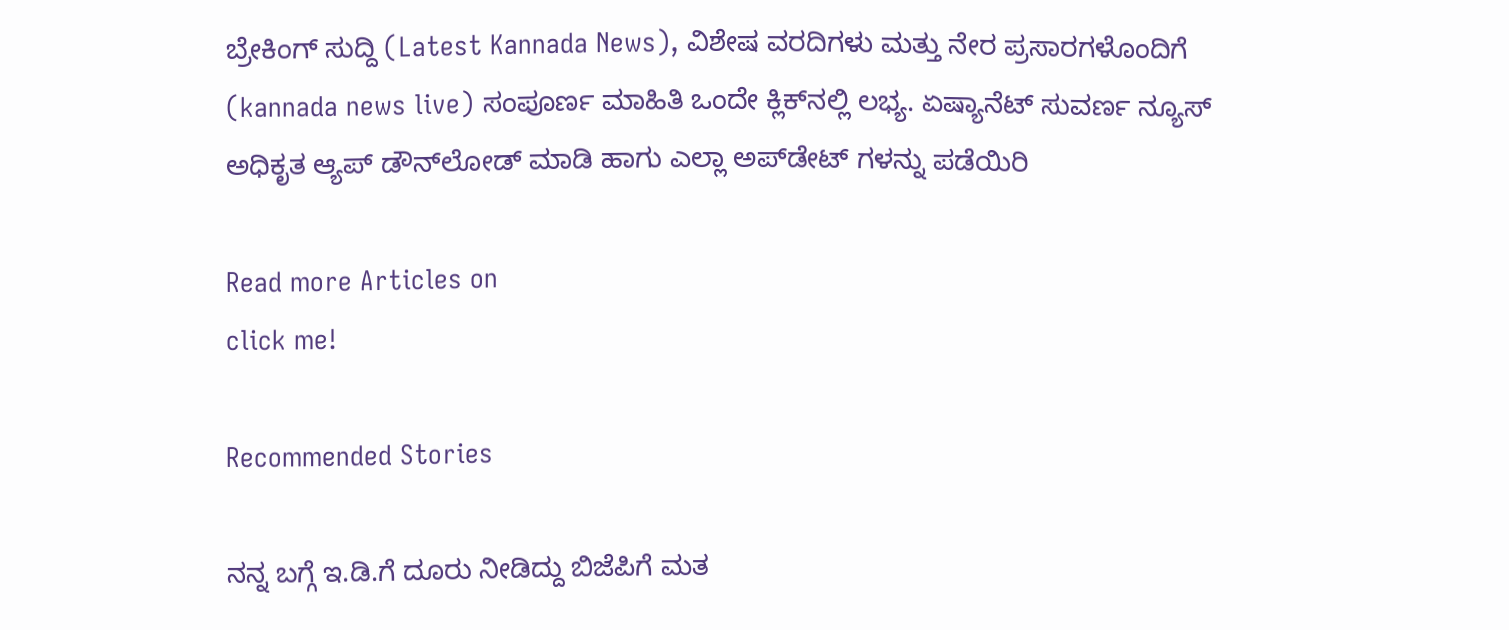ಬ್ರೇಕಿಂಗ್ ಸುದ್ದಿ (Latest Kannada News), ವಿಶೇಷ ವರದಿಗಳು ಮತ್ತು ನೇರ ಪ್ರಸಾರಗಳೊಂದಿಗೆ (kannada news live) ಸಂಪೂರ್ಣ ಮಾಹಿತಿ ಒಂದೇ ಕ್ಲಿಕ್‌ನಲ್ಲಿ ಲಭ್ಯ. ಏಷ್ಯಾನೆಟ್ ಸುವರ್ಣ ನ್ಯೂಸ್ ಅಧಿಕೃತ ಆ್ಯಪ್ ಡೌನ್‌ಲೋಡ್ ಮಾಡಿ ಹಾಗು ಎಲ್ಲಾ ಅಪ್‌ಡೇಟ್ ಗಳನ್ನು ಪಡೆಯಿರಿ

Read more Articles on
click me!

Recommended Stories

ನನ್ನ ಬಗ್ಗೆ ಇ.ಡಿ.ಗೆ ದೂರು ನೀಡಿದ್ದು ಬಿಜೆಪಿಗೆ ಮತ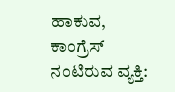ಹಾಕುವ, ಕಾಂಗ್ರೆಸ್‌ ನಂಟಿರುವ ವ್ಯಕ್ತಿ: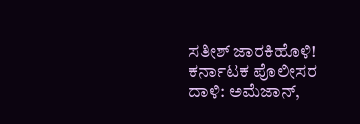ಸತೀಶ್ ಜಾರಕಿಹೊಳಿ!
ಕರ್ನಾಟಕ ಪೊಲೀಸರ ದಾಳಿ: ಅಮೆಜಾನ್,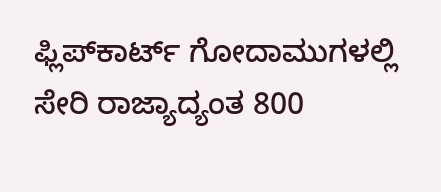ಫ್ಲಿಪ್‌ಕಾರ್ಟ್ ಗೋದಾಮುಗಳಲ್ಲಿ ಸೇರಿ ರಾಜ್ಯಾದ್ಯಂತ 800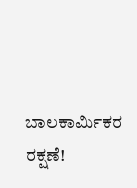ಬಾಲಕಾರ್ಮಿಕರ ರಕ್ಷಣೆ!